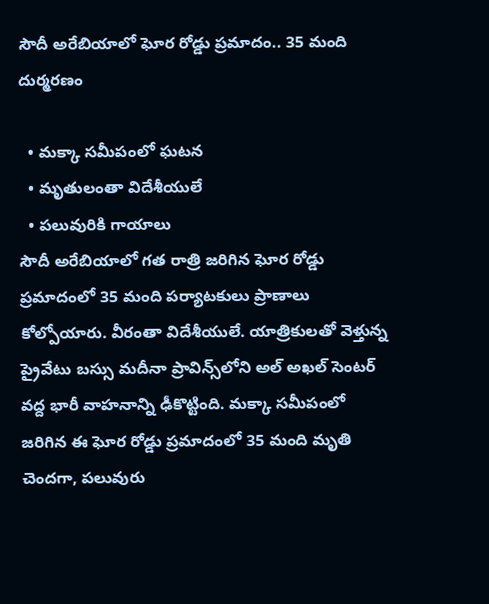సౌదీ అరేబియాలో ఘోర రోడ్డు ప్రమాదం.. 35 మంది దుర్మరణం

  • మక్కా సమీపంలో ఘటన
  • మృతులంతా విదేశీయులే
  • పలువురికి గాయాలు
సౌదీ అరేబియాలో గత రాత్రి జరిగిన ఘోర రోడ్డు ప్రమాదంలో 35 మంది పర్యాటకులు ప్రాణాలు కోల్పోయారు. వీరంతా విదేశీయులే. యాత్రికులతో వెళ్తున్న ప్రైవేటు బస్సు మదీనా ప్రావిన్స్‌లోని అల్ అఖల్ సెంటర్ వద్ద భారీ వాహనాన్ని ఢీకొట్టింది. మక్కా సమీపంలో జరిగిన ఈ ఘోర రోడ్డు ప్రమాదంలో 35 మంది మృతి చెందగా, పలువురు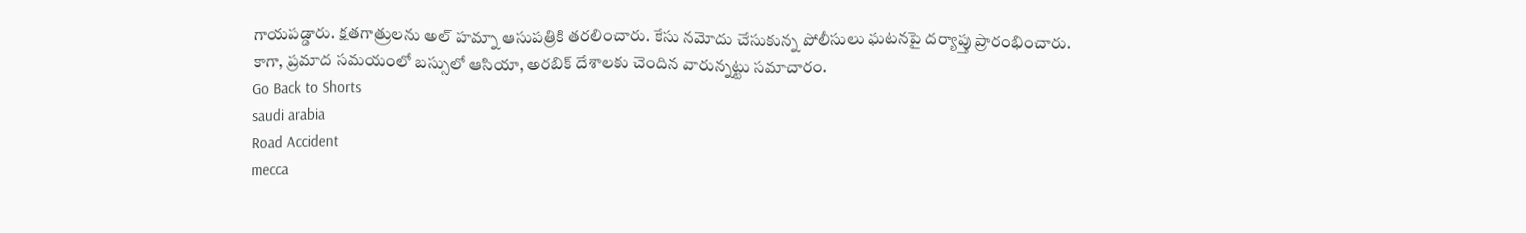గాయపడ్డారు. క్షతగాత్రులను అల్ హమ్నా ఆసుపత్రికి తరలించారు. కేసు నమోదు చేసుకున్న పోలీసులు ఘటనపై దర్యాప్తు ప్రారంభించారు. కాగా, ప్రమాద సమయంలో బస్సులో ఆసియా, అరబిక్ దేశాలకు చెందిన వారున్నట్టు సమాచారం.
Go Back to Shorts
saudi arabia
Road Accident
mecca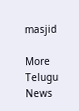masjid

More Telugu News